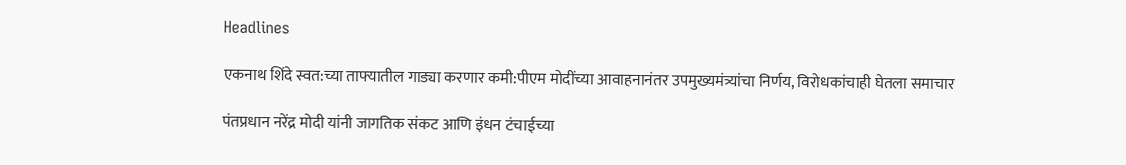Headlines

एकनाथ शिंदे स्वत:च्या ताफ्यातील गाड्या करणार कमी:पीएम मोदींच्या आवाहनानंतर उपमुख्यमंत्र्यांचा निर्णय, विरोधकांचाही घेतला समाचार

पंतप्रधान नरेंद्र मोदी यांनी जागतिक संकट आणि इंधन टंचाईच्या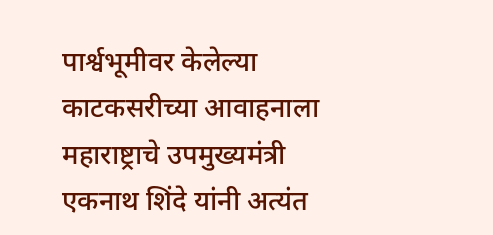पार्श्वभूमीवर केलेल्या काटकसरीच्या आवाहनाला महाराष्ट्राचे उपमुख्यमंत्री एकनाथ शिंदे यांनी अत्यंत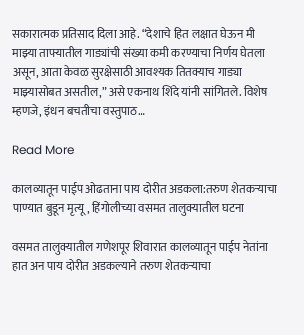सकारात्मक प्रतिसाद दिला आहे. “देशाचे हित लक्षात घेऊन मी माझ्या ताफ्यातील गाड्यांची संख्या कमी करण्याचा निर्णय घेतला असून, आता केवळ सुरक्षेसाठी आवश्यक तितक्याच गाड्या माझ्यासोबत असतील,” असे एकनाथ शिंदे यांनी सांगितले. विशेष म्हणजे, इंधन बचतीचा वस्तुपाठ…

Read More

कालव्यातून पाईप ओढताना पाय दोरीत अडकला:तरुण शेतकऱ्याचा पाण्यात बुडून मृत्यू, हिंगोलीच्या वसमत तालुक्यातील घटना

वसमत तालुक्यातील गणेशपूर शिवारात कालव्यातून पाईप नेतांना हात अन पाय दोरीत अडकल्याने तरुण शेतकऱ्याचा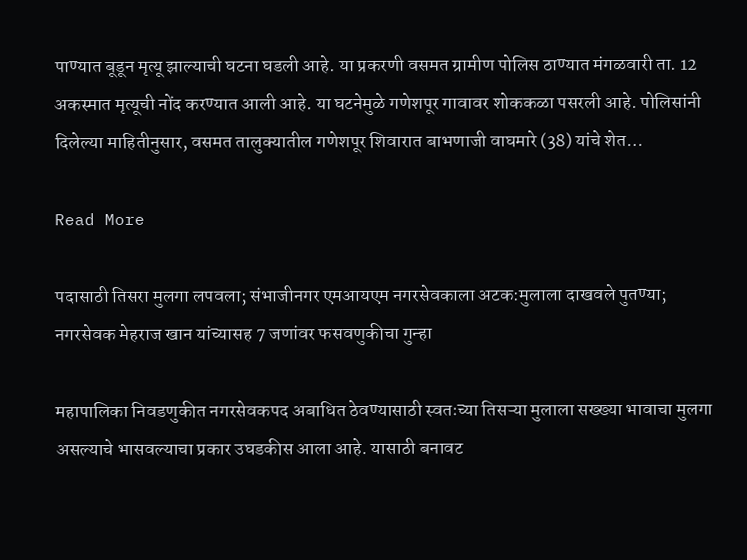पाण्यात बूडून मृत्यू झाल्याची घटना घडली आहे. या प्रकरणी वसमत ग्रामीण पोलिस ठाण्यात मंगळवारी ता. 12 अकस्मात मृत्यूची नोंद करण्यात आली आहे. या घटनेमुळे गणेशपूर गावावर शोककळा पसरली आहे. पोलिसांनी दिलेल्या माहितीनुसार, वसमत तालुक्यातील गणेशपूर शिवारात बाभणाजी वाघमारे (38) यांचे शेत…

Read More

पदासाठी तिसरा मुलगा लपवला; संभाजीनगर एमआयएम नगरसेवकाला अटक:मुलाला दाखवले पुतण्या; नगरसेवक मेहराज खान यांच्यासह 7 जणांवर फसवणुकीचा गुन्हा

महापालिका निवडणुकीत नगरसेवकपद अबाधित ठेवण्यासाठी स्वतःच्या तिसऱ्या मुलाला सख्ख्या भावाचा मुलगा असल्याचे भासवल्याचा प्रकार उघडकीस आला आहे. यासाठी बनावट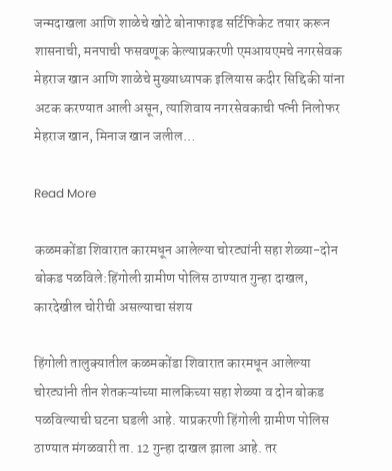जन्मदाखला आणि शाळेचे खोटे बोनाफाइड सर्टिफिकेट तयार करून शासनाची, मनपाची फसवणूक केल्याप्रकरणी एमआयएमचे नगरसेवक मेहराज खान आणि शाळेचे मुख्याध्यापक इलियास कदीर सिद्दिकी यांना अटक करण्यात आली असून, त्याशिवाय नगरसेवकाची पत्नी निलोफर मेहराज खान, मिनाज खान जलील…

Read More

कळमकोंडा शिवारात कारमधून आलेल्या चोरट्यांनी सहा शेळ्या-दोन बोकड पळविले:हिंगोली ग्रामीण पोलिस ठाण्यात गुन्हा दाखल, कारदेखील चोरीची असल्याचा संशय

हिंगोली तालुक्यातील कळमकोंडा शिवारात कारमधून आलेल्या चोरट्यांनी तीन शेतकऱ्यांच्या मालकिच्या सहा शेळ्या व दोन बोकड पळविल्याची घटना घडली आहे. याप्रकरणी हिंगोली ग्रामीण पोलिस ठाण्यात मंगळवारी ता. 12 गुन्हा दाखल झाला आहे. तर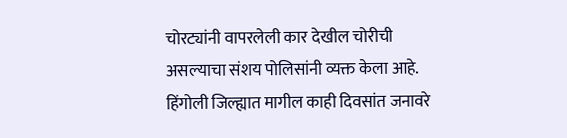चोरट्यांनी वापरलेली कार देखील चोरीची असल्याचा संशय पोलिसांनी व्यक्त केला आहे. हिंगोली जिल्ह्यात मागील काही दिवसांत जनावरे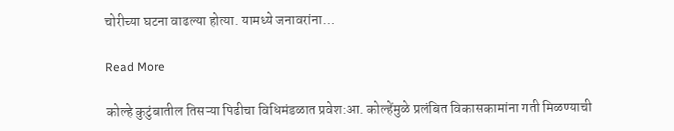चोरीच्या घटना वाढल्या होत्या. यामध्ये जनावरांना…

Read More

कोल्हे कुटुंबातील तिसऱ्या पिढीचा विधिमंडळात प्रवेश:आ. कोल्हेंमुळे प्रलंबित विकासकामांना गती मिळण्याची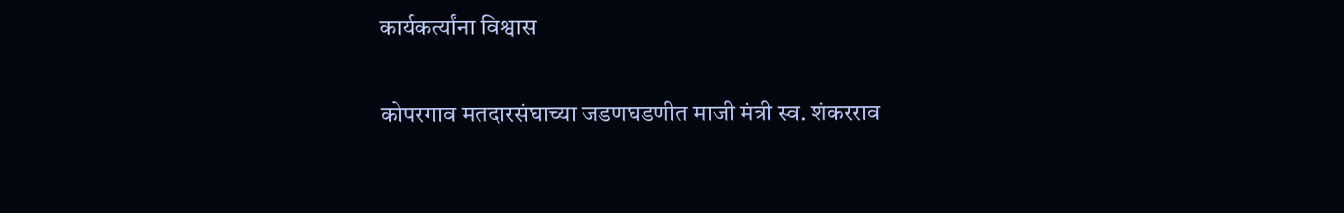कार्यकर्त्यांना विश्वास

कोपरगाव मतदारसंघाच्या जडणघडणीत माजी मंत्री स्व. शंकरराव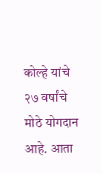कोल्हे यांचे २७ वर्षांचे मोठे योगदान आहे. आता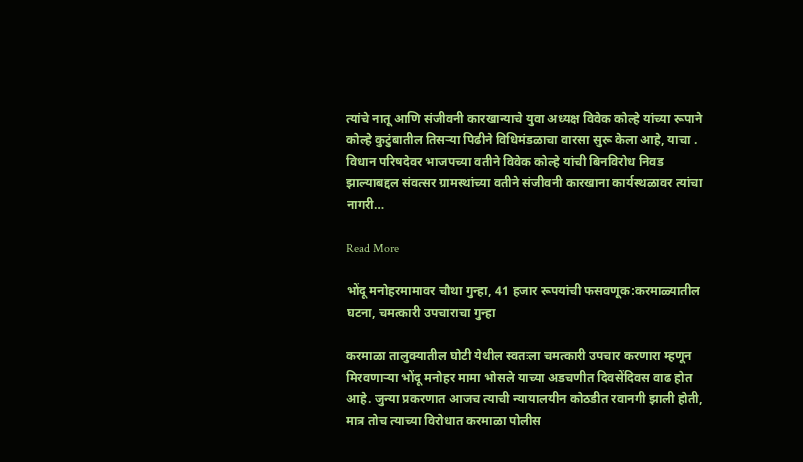त्यांचे नातू आणि संजीवनी कारखान्याचे युवा अध्यक्ष विवेक कोल्हे यांच्या रूपाने कोल्हे कुटुंबातील तिसऱ्या पिढीने विधिमंडळाचा वारसा सुरू केला आहे, याचा . विधान परिषदेवर भाजपच्या वतीने विवेक कोल्हे यांची बिनविरोध निवड झाल्याबद्दल संवत्सर ग्रामस्थांच्या वतीने संजीवनी कारखाना कार्यस्थळावर त्यांचा नागरी…

Read More

भोंदू मनोहरमामावर चौथा गुन्हा, 41 हजार रूपयांची फसवणूक:करमाळ्यातील घटना, चमत्कारी उपचाराचा गुन्हा

करमाळा तालुक्यातील घोटी येथील स्वतःला चमत्कारी उपचार करणारा म्हणून मिरवणाऱ्या भोंदू मनोहर मामा भोसले याच्या अडचणीत दिवसेंदिवस वाढ होत आहे. जुन्या प्रकरणात आजच त्याची न्यायालयीन कोठडीत रवानगी झाली होती, मात्र तोच त्याच्या विरोधात करमाळा पोलीस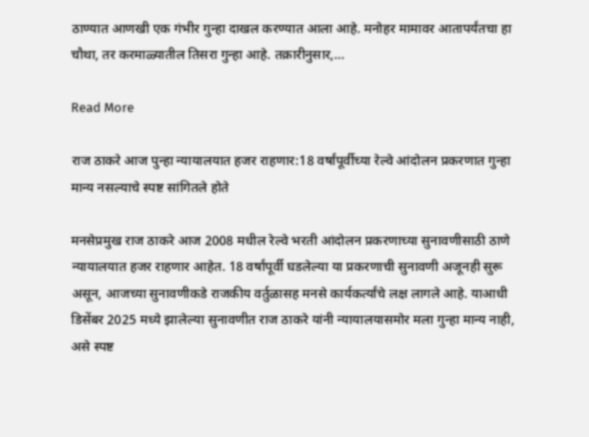ठाण्यात आणखी एक गंभीर गुन्हा दाखल करण्यात आला आहे. मनोहर मामावर आतापर्यंतचा हा चौथा, तर करमाळ्यातील तिसरा गुन्हा आहे. तक्रारीनुसार,…

Read More

राज ठाकरे आज पुन्हा न्यायालयात हजर राहणार:18 वर्षांपूर्वीच्या रेल्वे आंदोलन प्रकरणात गुन्हा मान्य नसल्याचे स्पष्ट सांगितले होते

मनसेप्रमुख राज ठाकरे आज 2008 मधील रेल्वे भरती आंदोलन प्रकरणाच्या सुनावणीसाठी ठाणे न्यायालयात हजर राहणार आहेत. 18 वर्षांपूर्वी घडलेल्या या प्रकरणाची सुनावणी अजूनही सुरू असून, आजच्या सुनावणीकडे राजकीय वर्तुळासह मनसे कार्यकर्त्यांचे लक्ष लागले आहे. याआधी डिसेंबर 2025 मध्ये झालेल्या सुनावणीत राज ठाकरे यांनी न्यायालयासमोर मला गुन्हा मान्य नाही, असे स्पष्ट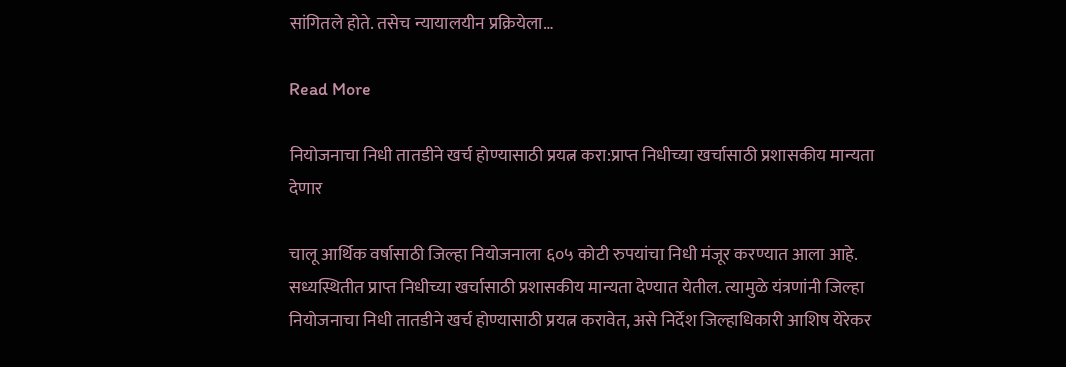सांगितले होते. तसेच न्यायालयीन प्रक्रियेला…

Read More

नियोजनाचा निधी तातडीने खर्च होण्यासाठी प्रयत्न करा:प्राप्त निधीच्या खर्चासाठी प्रशासकीय मान्यता देणार

चालू आर्थिक वर्षासाठी जिल्हा नियोजनाला ६०५ कोटी रुपयांचा निधी मंजूर करण्यात आला आहे. सध्यस्थितीत प्राप्त निधीच्या खर्चासाठी प्रशासकीय मान्यता देण्यात येतील. त्यामुळे यंत्रणांनी जिल्हा नियोजनाचा निधी तातडीने खर्च होण्यासाठी प्रयत्न करावेत, असे निर्देश जिल्हाधिकारी आशिष येरेकर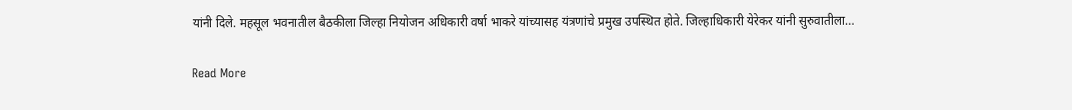यांनी दिले. महसूल भवनातील बैठकीला जिल्हा नियोजन अधिकारी वर्षा भाकरे यांच्यासह यंत्रणांचे प्रमुख उपस्थित होते. जिल्हाधिकारी येरेकर यांनी सुरुवातीला…

Read More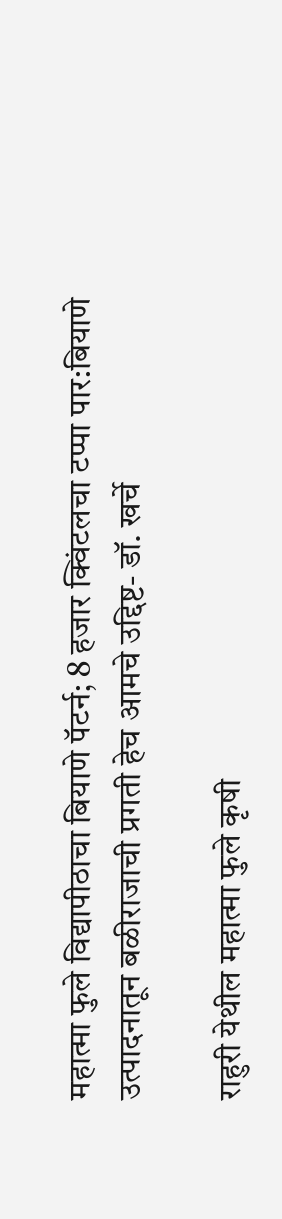महात्मा फुले विद्यापीठाचा बियाणे पॅटर्न; 8 हजार क्विंटलचा टप्पा पार:बियाणे उत्पादनातून बळीराजाची प्रगती हेच आमचे उद्दिष्ट- डॉ. खर्चे

राहुरी येथील महात्मा फुले कृषी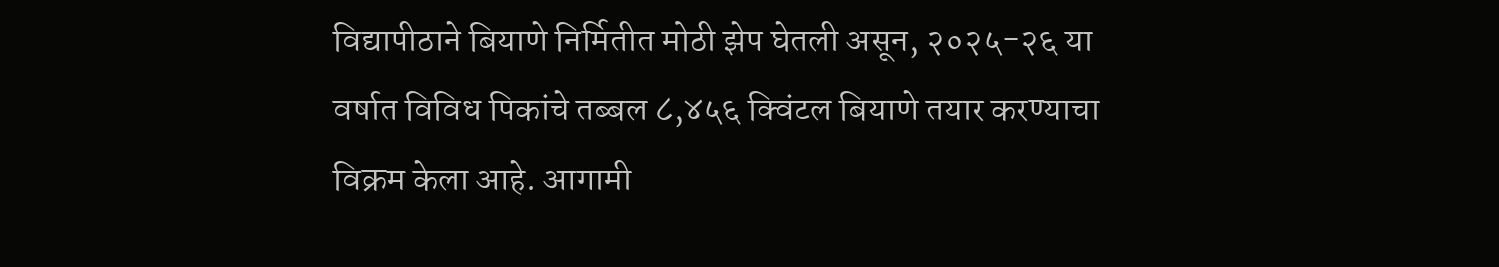विद्यापीठाने बियाणे निर्मितीत मोठी झेप घेतली असून, २०२५-२६ या वर्षात विविध पिकांचे तब्बल ८,४५६ क्विंटल बियाणे तयार करण्याचा विक्रम केला आहे. आगामी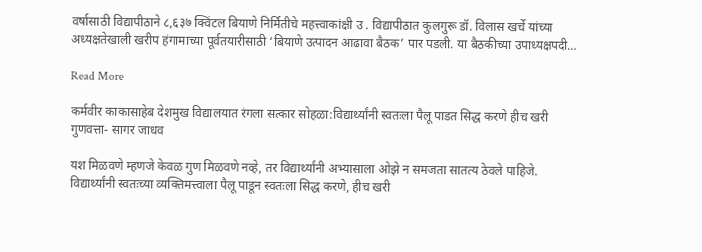वर्षासाठी विद्यापीठाने ८,६३७ क्विंटल बियाणे निर्मितीचे महत्त्वाकांक्षी उ . विद्यापीठात कुलगुरू डॉ. विलास खर्चे यांच्या अध्यक्षतेखाली खरीप हंगामाच्या पूर्वतयारीसाठी ‘बियाणे उत्पादन आढावा बैठक’ पार पडली. या बैठकीच्या उपाध्यक्षपदी…

Read More

कर्मवीर काकासाहेब देशमुख विद्यालयात रंगला सत्कार सोहळा:विद्यार्थ्यांनी स्वतःला पैलू पाडत सिद्ध करणे हीच खरी गुणवत्ता- सागर जाधव

यश मिळवणे म्हणजे केवळ गुण मिळवणे नव्हे, तर विद्यार्थ्यांनी अभ्यासाला ओझे न समजता सातत्य ठेवले पाहिजे. विद्यार्थ्यांनी स्वतःच्या व्यक्तिमत्त्वाला पैलू पाडून स्वतःला सिद्ध करणे, हीच खरी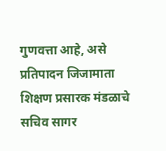गुणवत्ता आहे, असे प्रतिपादन जिजामाता शिक्षण प्रसारक मंडळाचे सचिव सागर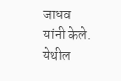जाधव यांनी केले. येथील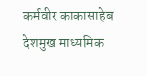कर्मवीर काकासाहेब देशमुख माध्यमिक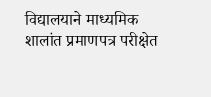विद्यालयाने माध्यमिक शालांत प्रमाणपत्र परीक्षेत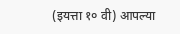(इयत्ता १० वी) आपल्या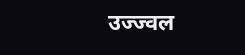उज्ज्वल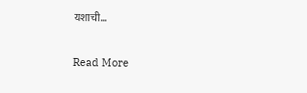यशाची…

Read More